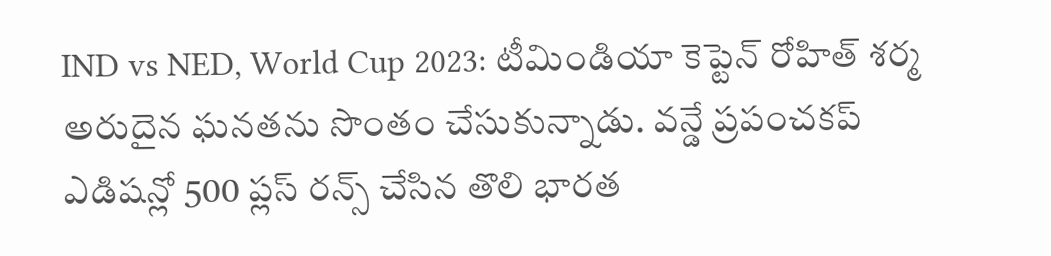IND vs NED, World Cup 2023: టీమిండియా కెప్టెన్ రోహిత్ శర్మ అరుదైన ఘనతను సొంతం చేసుకున్నాడు. వన్డే ప్రపంచకప్ ఎడిషన్లో 500 ప్లస్ రన్స్ చేసిన తొలి భారత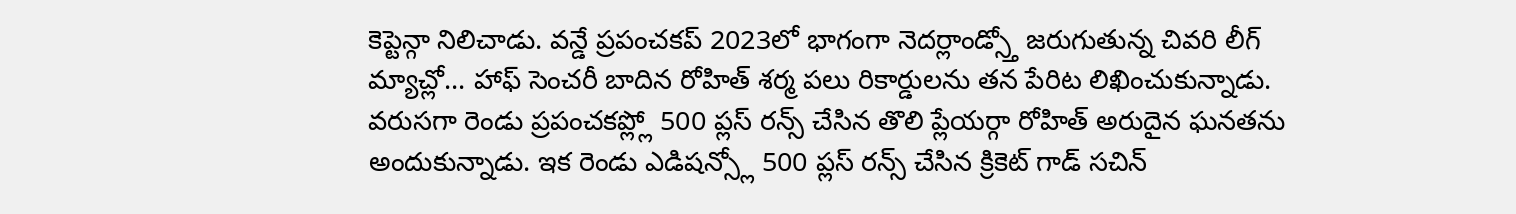కెప్టెన్గా నిలిచాడు. వన్డే ప్రపంచకప్ 2023లో భాగంగా నెదర్లాండ్స్తో జరుగుతున్న చివరి లీగ్ మ్యాచ్లో... హాఫ్ సెంచరీ బాదిన రోహిత్ శర్మ పలు రికార్డులను తన పేరిట లిఖించుకున్నాడు.
వరుసగా రెండు ప్రపంచకప్ల్లో 500 ప్లస్ రన్స్ చేసిన తొలి ప్లేయర్గా రోహిత్ అరుదైన ఘనతను అందుకున్నాడు. ఇక రెండు ఎడిషన్స్లో 500 ప్లస్ రన్స్ చేసిన క్రికెట్ గాడ్ సచిన్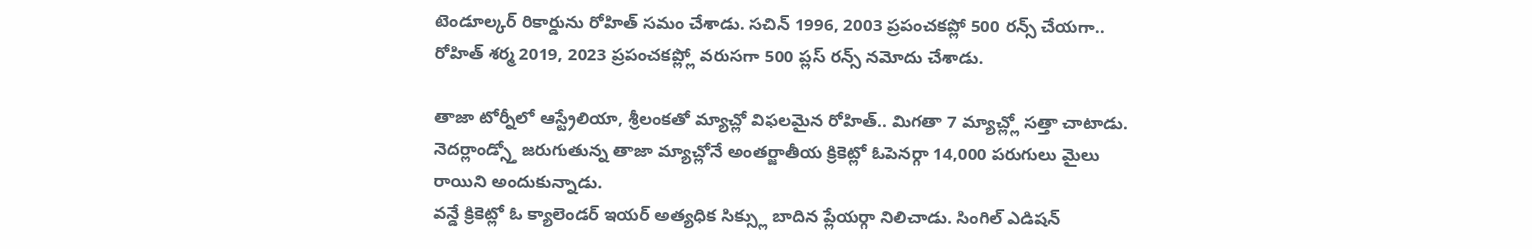టెండూల్కర్ రికార్డును రోహిత్ సమం చేశాడు. సచిన్ 1996, 2003 ప్రపంచకప్లో 500 రన్స్ చేయగా.. రోహిత్ శర్మ 2019, 2023 ప్రపంచకప్ల్లో వరుసగా 500 ప్లస్ రన్స్ నమోదు చేశాడు.

తాజా టోర్నీలో ఆస్ట్రేలియా, శ్రీలంకతో మ్యాచ్లో విఫలమైన రోహిత్.. మిగతా 7 మ్యాచ్ల్లో సత్తా చాటాడు. నెదర్లాండ్స్తో జరుగుతున్న తాజా మ్యాచ్లోనే అంతర్జాతీయ క్రికెట్లో ఓపెనర్గా 14,000 పరుగులు మైలు రాయిని అందుకున్నాడు.
వన్డే క్రికెట్లో ఓ క్యాలెండర్ ఇయర్ అత్యధిక సిక్స్లు బాదిన ప్లేయర్గా నిలిచాడు. సింగిల్ ఎడిషన్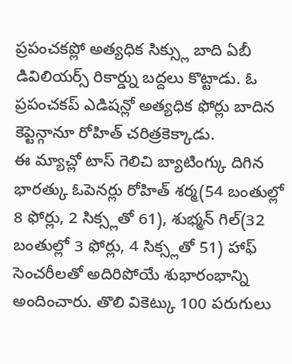ప్రపంచకప్లో అత్యధిక సిక్స్లు బాది ఏబీ డివిలియర్స్ రికార్డ్ను బద్దలు కొట్టాడు. ఓ ప్రపంచకప్ ఎడిషన్లో అత్యధిక ఫోర్లు బాదిన కెప్టెన్గానూ రోహిత్ చరిత్రకెక్కాడు.
ఈ మ్యాచ్లో టాస్ గెలిచి బ్యాటింగ్కు దిగిన భారత్కు ఓపెనర్లు రోహిత్ శర్మ(54 బంతుల్లో 8 ఫోర్లు, 2 సిక్స్లతో 61), శుభ్మన్ గిల్(32 బంతుల్లో 3 ఫోర్లు, 4 సిక్స్లతో 51) హాఫ్ సెంచరీలతో అదిరిపోయే శుభారంభాన్ని అందించారు. తొలి వికెట్కు 100 పరుగులు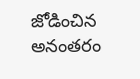జోడించిన అనంతరం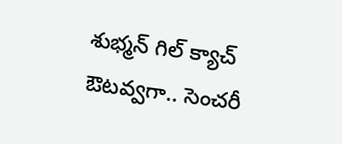శుభ్మన్ గిల్ క్యాచ్ ఔటవ్వగా.. సెంచరీ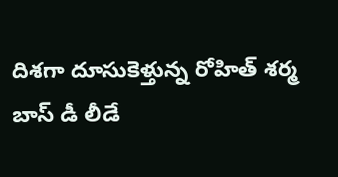దిశగా దూసుకెళ్తున్న రోహిత్ శర్మ బాస్ డీ లీడే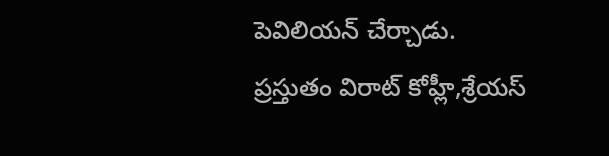పెవిలియన్ చేర్చాడు. ప్రస్తుతం విరాట్ కోహ్లీ,శ్రేయస్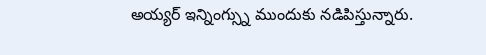అయ్యర్ ఇన్నింగ్స్ను ముందుకు నడిపిస్తున్నారు.